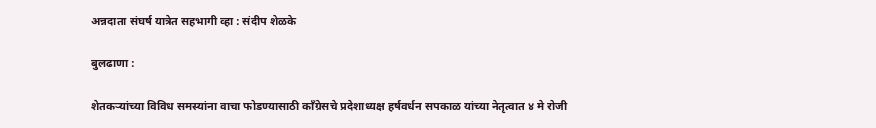अन्नदाता संघर्ष यात्रेत सहभागी व्हा : संदीप शेळके

बुलढाणा :

शेतकऱ्यांच्या विविध समस्यांना वाचा फोडण्यासाठी काँग्रेसचे प्रदेशाध्यक्ष हर्षवर्धन सपकाळ यांच्या नेतृत्वात ४ मे रोजी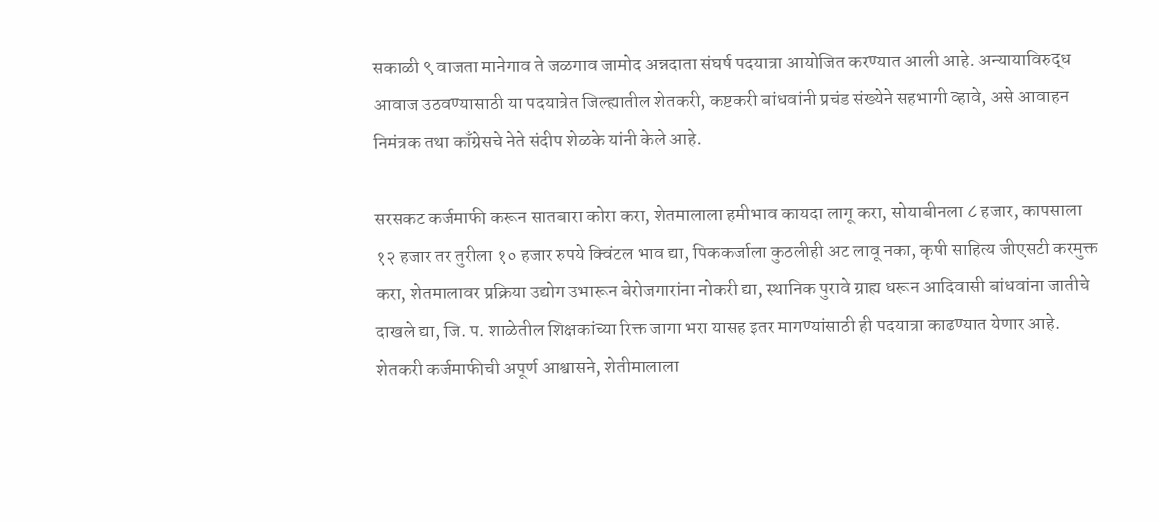सकाळी ९ वाजता मानेगाव ते जळगाव जामोद अन्नदाता संघर्ष पदयात्रा आयोजित करण्यात आली आहे. अन्यायाविरुद्ध आवाज उठवण्यासाठी या पदयात्रेत जिल्ह्यातील शेतकरी, कष्टकरी बांधवांनी प्रचंड संख्येने सहभागी व्हावे, असे आवाहन निमंत्रक तथा काँग्रेसचे नेते संदीप शेळके यांनी केले आहे.

सरसकट कर्जमाफी करून सातबारा कोरा करा, शेतमालाला हमीभाव कायदा लागू करा, सोयाबीनला ८ हजार, कापसाला १२ हजार तर तुरीला १० हजार रुपये क्विंटल भाव द्या, पिककर्जाला कुठलीही अट लावू नका, कृषी साहित्य जीएसटी करमुक्त करा, शेतमालावर प्रक्रिया उद्योग उभारून बेरोजगारांना नोकरी द्या, स्थानिक पुरावे ग्राह्य धरून आदिवासी बांधवांना जातीचे दाखले द्या, जि. प. शाळेतील शिक्षकांच्या रिक्त जागा भरा यासह इतर मागण्यांसाठी ही पदयात्रा काढण्यात येणार आहे. शेतकरी कर्जमाफीची अपूर्ण आश्वासने, शेतीमालाला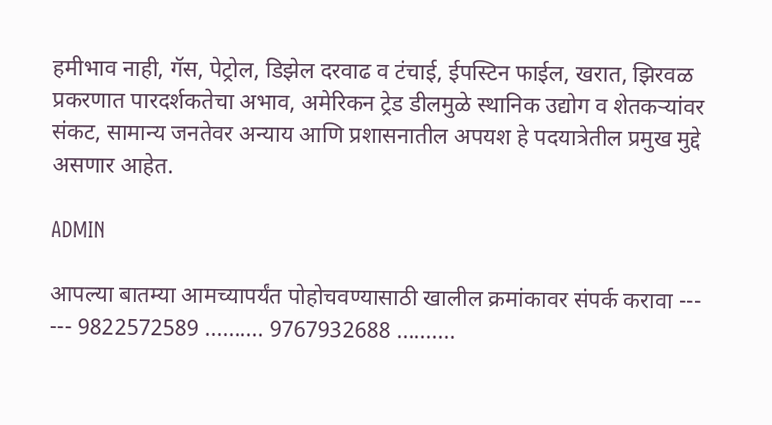हमीभाव नाही, गॅस, पेट्रोल, डिझेल दरवाढ व टंचाई, ईपस्टिन फाईल, खरात, झिरवळ प्रकरणात पारदर्शकतेचा अभाव, अमेरिकन ट्रेड डीलमुळे स्थानिक उद्योग व शेतकऱ्यांवर संकट, सामान्य जनतेवर अन्याय आणि प्रशासनातील अपयश हे पदयात्रेतील प्रमुख मुद्दे असणार आहेत.

ADMIN

आपल्या बातम्या आमच्यापर्यंत पोहोचवण्यासाठी खालील क्रमांकावर संपर्क करावा --- --- 9822572589 .......... 9767932688 ..........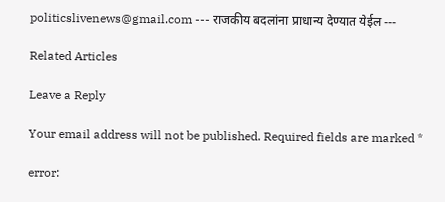politicslivenews@gmail.com --- राजकीय बदलांना प्राधान्य देण्यात येईल ---

Related Articles

Leave a Reply

Your email address will not be published. Required fields are marked *

error: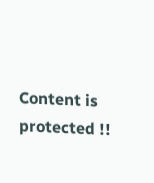Content is protected !!